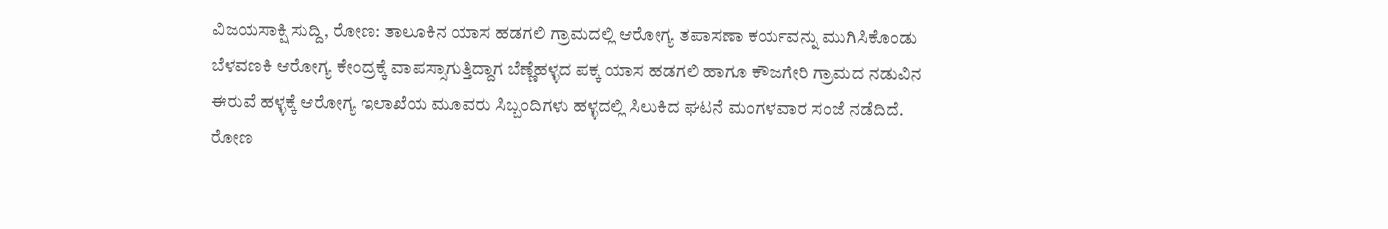ವಿಜಯಸಾಕ್ಷಿ ಸುದ್ದಿ, ರೋಣ: ತಾಲೂಕಿನ ಯಾಸ ಹಡಗಲಿ ಗ್ರಾಮದಲ್ಲಿ ಆರೋಗ್ಯ ತಪಾಸಣಾ ಕರ್ಯವನ್ನು ಮುಗಿಸಿಕೊಂಡು ಬೆಳವಣಕಿ ಆರೋಗ್ಯ ಕೇಂದ್ರಕ್ಕೆ ವಾಪಸ್ಸಾಗುತ್ತಿದ್ದಾಗ ಬೆಣ್ಣೆಹಳ್ಳದ ಪಕ್ಕ ಯಾಸ ಹಡಗಲಿ ಹಾಗೂ ಕೌಜಗೇರಿ ಗ್ರಾಮದ ನಡುವಿನ ಈರುವೆ ಹಳ್ಳಕ್ಕೆ ಆರೋಗ್ಯ ಇಲಾಖೆಯ ಮೂವರು ಸಿಬ್ಬಂದಿಗಳು ಹಳ್ಳದಲ್ಲಿ ಸಿಲುಕಿದ ಘಟನೆ ಮಂಗಳವಾರ ಸಂಜೆ ನಡೆದಿದೆ.
ರೋಣ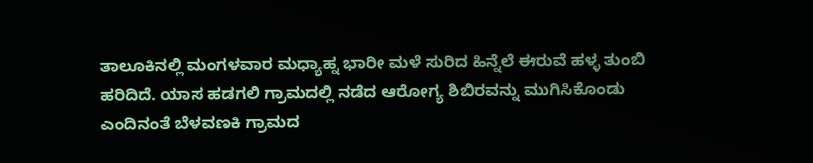ತಾಲೂಕಿನಲ್ಲಿ ಮಂಗಳವಾರ ಮಧ್ಯಾಹ್ನ ಭಾರೀ ಮಳೆ ಸುರಿದ ಹಿನ್ನೆಲೆ ಈರುವೆ ಹಳ್ಳ ತುಂಬಿ ಹರಿದಿದೆ. ಯಾಸ ಹಡಗಲಿ ಗ್ರಾಮದಲ್ಲಿ ನಡೆದ ಆರೋಗ್ಯ ಶಿಬಿರವನ್ನು ಮುಗಿಸಿಕೊಂಡು ಎಂದಿನಂತೆ ಬೆಳವಣಕಿ ಗ್ರಾಮದ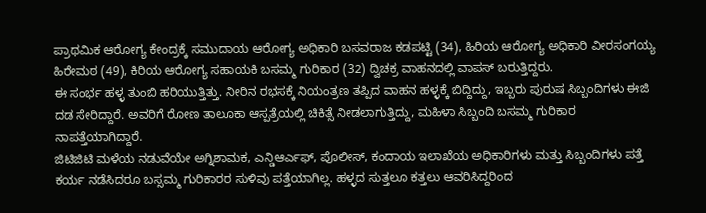ಪ್ರಾಥಮಿಕ ಆರೋಗ್ಯ ಕೇಂದ್ರಕ್ಕೆ ಸಮುದಾಯ ಆರೋಗ್ಯ ಅಧಿಕಾರಿ ಬಸವರಾಜ ಕಡಪಟ್ಟಿ (34), ಹಿರಿಯ ಆರೋಗ್ಯ ಅಧಿಕಾರಿ ವೀರಸಂಗಯ್ಯ ಹಿರೇಮಠ (49), ಕಿರಿಯ ಆರೋಗ್ಯ ಸಹಾಯಕಿ ಬಸಮ್ಮ ಗುರಿಕಾರ (32) ದ್ವಿಚಕ್ರ ವಾಹನದಲ್ಲಿ ವಾಪಸ್ ಬರುತ್ತಿದ್ದರು.
ಈ ಸಂರ್ಭ ಹಳ್ಳ ತುಂಬಿ ಹರಿಯುತ್ತಿತ್ತು. ನೀರಿನ ರಭಸಕ್ಕೆ ನಿಯಂತ್ರಣ ತಪ್ಪಿದ ವಾಹನ ಹಳ್ಳಕ್ಕೆ ಬಿದ್ದಿದ್ದು, ಇಬ್ಬರು ಪುರುಷ ಸಿಬ್ಬಂದಿಗಳು ಈಜಿ ದಡ ಸೇರಿದ್ದಾರೆ. ಅವರಿಗೆ ರೋಣ ತಾಲೂಕಾ ಆಸ್ಪತ್ರೆಯಲ್ಲಿ ಚಿಕಿತ್ಸೆ ನೀಡಲಾಗುತ್ತಿದ್ದು, ಮಹಿಳಾ ಸಿಬ್ಬಂದಿ ಬಸಮ್ಮ ಗುರಿಕಾರ ನಾಪತ್ತೆಯಾಗಿದ್ದಾರೆ.
ಜಿಟಿಜಿಟಿ ಮಳೆಯ ನಡುವೆಯೇ ಅಗ್ನಿಶಾಮಕ, ಎನ್ಡಿಆರ್ಎಫ್, ಪೊಲೀಸ್, ಕಂದಾಯ ಇಲಾಖೆಯ ಅಧಿಕಾರಿಗಳು ಮತ್ತು ಸಿಬ್ಬಂದಿಗಳು ಪತ್ತೆ ಕರ್ಯ ನಡೆಸಿದರೂ ಬಸ್ಸಮ್ಮ ಗುರಿಕಾರರ ಸುಳಿವು ಪತ್ತೆಯಾಗಿಲ್ಲ. ಹಳ್ಳದ ಸುತ್ತಲೂ ಕತ್ತಲು ಆವರಿಸಿದ್ದರಿಂದ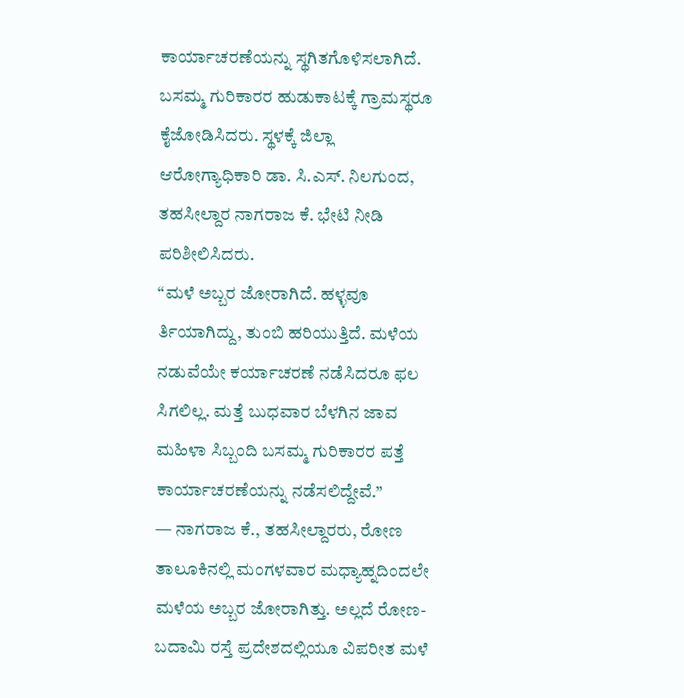ಕಾರ್ಯಾಚರಣೆಯನ್ನು ಸ್ಥಗಿತಗೊಳಿಸಲಾಗಿದೆ. ಬಸಮ್ಮ ಗುರಿಕಾರರ ಹುಡುಕಾಟಕ್ಕೆ ಗ್ರಾಮಸ್ಥರೂ ಕೈಜೋಡಿಸಿದರು. ಸ್ಥಳಕ್ಕೆ ಜಿಲ್ಲಾ ಆರೋಗ್ಯಾಧಿಕಾರಿ ಡಾ. ಸಿ.ಎಸ್. ನಿಲಗುಂದ, ತಹಸೀಲ್ದಾರ ನಾಗರಾಜ ಕೆ. ಭೇಟಿ ನೀಡಿ ಪರಿಶೀಲಿಸಿದರು.
“ಮಳೆ ಅಬ್ಬರ ಜೋರಾಗಿದೆ. ಹಳ್ಳವೂ ರ್ತಿಯಾಗಿದ್ದು, ತುಂಬಿ ಹರಿಯುತ್ತಿದೆ. ಮಳೆಯ ನಡುವೆಯೇ ಕರ್ಯಾಚರಣೆ ನಡೆಸಿದರೂ ಫಲ ಸಿಗಲಿಲ್ಲ. ಮತ್ತೆ ಬುಧವಾರ ಬೆಳಗಿನ ಜಾವ ಮಹಿಳಾ ಸಿಬ್ಬಂದಿ ಬಸಮ್ಮ ಗುರಿಕಾರರ ಪತ್ತೆ ಕಾರ್ಯಾಚರಣೆಯನ್ನು ನಡೆಸಲಿದ್ದೇವೆ.”
— ನಾಗರಾಜ ಕೆ., ತಹಸೀಲ್ದಾರರು, ರೋಣ
ತಾಲೂಕಿನಲ್ಲಿ ಮಂಗಳವಾರ ಮಧ್ಯಾಹ್ನದಿಂದಲೇ ಮಳೆಯ ಅಬ್ಬರ ಜೋರಾಗಿತ್ತು. ಅಲ್ಲದೆ ರೋಣ-ಬದಾಮಿ ರಸ್ತೆ ಪ್ರದೇಶದಲ್ಲಿಯೂ ವಿಪರೀತ ಮಳೆ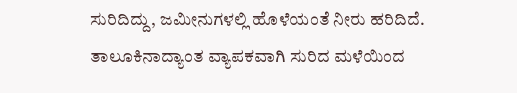ಸುರಿದಿದ್ದು, ಜಮೀನುಗಳಲ್ಲಿ ಹೊಳೆಯಂತೆ ನೀರು ಹರಿದಿದೆ. ತಾಲೂಕಿನಾದ್ಯಾಂತ ವ್ಯಾಪಕವಾಗಿ ಸುರಿದ ಮಳೆಯಿಂದ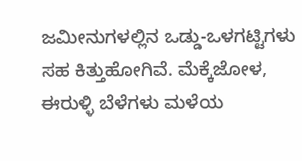ಜಮೀನುಗಳಲ್ಲಿನ ಒಡ್ಡು-ಒಳಗಟ್ಟಿಗಳು ಸಹ ಕಿತ್ತುಹೋಗಿವೆ. ಮೆಕ್ಕೆಜೋಳ, ಈರುಳ್ಳಿ ಬೆಳೆಗಳು ಮಳೆಯ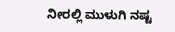ನೀರಲ್ಲಿ ಮುಳುಗಿ ನಷ್ಟ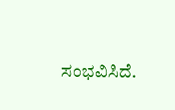ಸಂಭವಿಸಿದೆ.